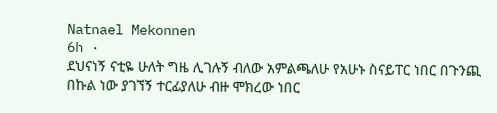Natnael Mekonnen
6h ·
ደህናነኝ ናቲዬ ሁለት ግዜ ሊገሉኝ ብለው አምልጫለሁ የአሁኑ ስናይፐር ነበር በጉንጪ በኩል ነው ያገኘኝ ተርፊያለሁ ብዙ ሞክረው ነበር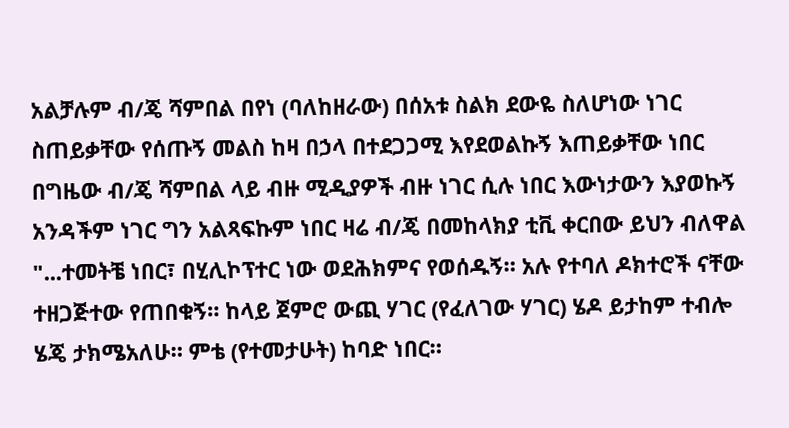አልቻሉም ብ/ጄ ሻምበል በየነ (ባለከዘራው) በሰአቱ ስልክ ደውዬ ስለሆነው ነገር ስጠይቃቸው የሰጡኝ መልስ ከዛ በኃላ በተደጋጋሚ እየደወልኩኝ እጠይቃቸው ነበር በግዜው ብ/ጄ ሻምበል ላይ ብዙ ሚዲያዎች ብዙ ነገር ሲሉ ነበር እውነታውን እያወኩኝ አንዳችም ነገር ግን አልጻፍኩም ነበር ዛሬ ብ/ጄ በመከላክያ ቲቪ ቀርበው ይህን ብለዋል
"...ተመትቼ ነበር፣ በሂሊኮፕተር ነው ወደሕክምና የወሰዱኝ። አሉ የተባለ ዶክተሮች ናቸው ተዘጋጅተው የጠበቁኝ። ከላይ ጀምሮ ውጪ ሃገር (የፈለገው ሃገር) ሄዶ ይታከም ተብሎ ሄጄ ታክሜአለሁ። ምቴ (የተመታሁት) ከባድ ነበር።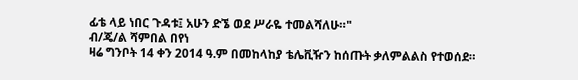ፊቴ ላይ ነበር ጉዳቱ፤ አሁን ድኜ ወደ ሥራዬ ተመልሻለሁ።"
ብ/ጄ/ል ሻምበል በየነ
ዛሬ ግንቦት 14 ቀን 2014 ዓ.ም በመከላከያ ቴሌቪዥን ከሰጡት ቃለምልልስ የተወሰደ።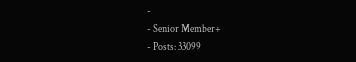-
- Senior Member+
- Posts: 33099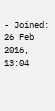- Joined: 26 Feb 2016, 13:04